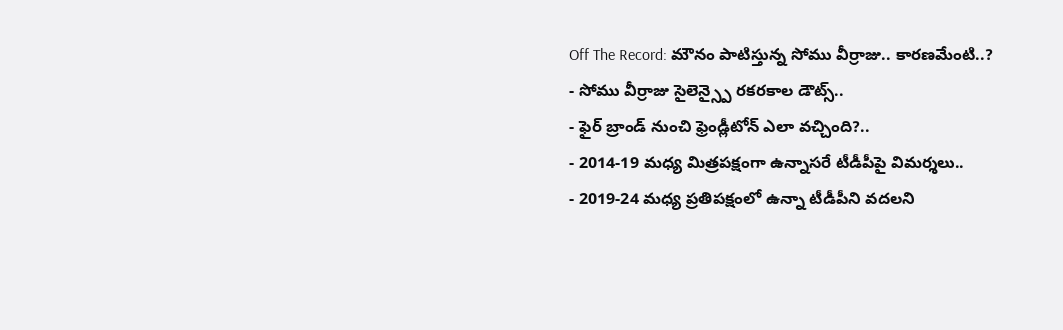Off The Record: మౌనం పాటిస్తున్న సోము వీర్రాజు.. కారణమేంటి..?
- సోము వీర్రాజు సైలెన్స్పై రకరకాల డౌట్స్..
- ఫైర్ బ్రాండ్ నుంచి ఫ్రెండ్లీటోన్ ఎలా వచ్చింది?..
- 2014-19 మధ్య మిత్రపక్షంగా ఉన్నాసరే టీడీపీపై విమర్శలు..
- 2019-24 మధ్య ప్రతిపక్షంలో ఉన్నా టీడీపీని వదలని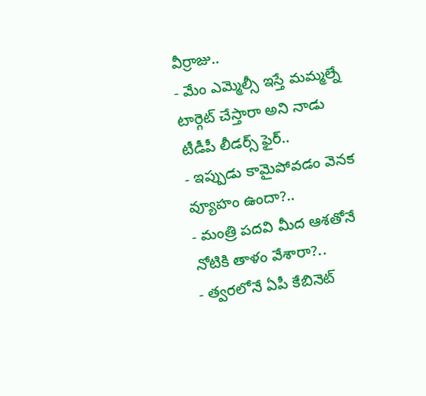వీర్రాజు..
- మేం ఎమ్మెల్సీ ఇస్తే మమ్మల్నే టార్గెట్ చేస్తారా అని నాడు టీడీపీ లీడర్స్ ఫైర్..
- ఇప్పుడు కామైపోవడం వెనక వ్యూహం ఉందా?..
- మంత్రి పదవి మీద ఆశతోనే నోటికి తాళం వేశారా?..
- త్వరలోనే ఏపీ కేబినెట్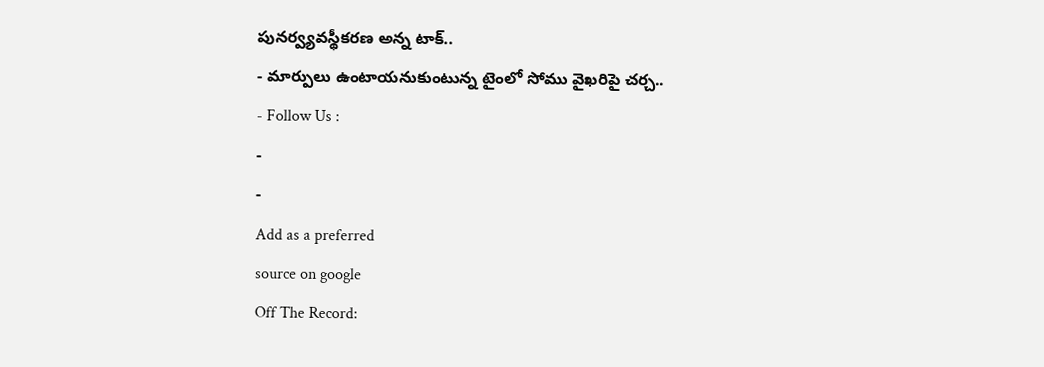పునర్వ్యవస్థీకరణ అన్న టాక్..
- మార్పులు ఉంటాయనుకుంటున్న టైంలో సోము వైఖరిపై చర్చ..
- Follow Us :
-
-
Add as a preferred
source on google
Off The Record: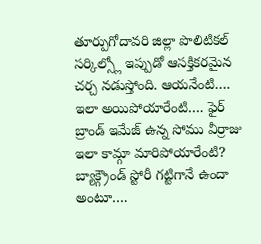తూర్పుగోదావరి జిల్లా పొలిటికల్ సర్కిల్స్లో ఇప్పుడో ఆసక్తికరమైన చర్చ నడుస్తోంది. ఆయనేంటి…. ఇలా అయిపోయారేంటి…. ఫైర్ బ్రాండ్ ఇమేజ్ ఉన్న సోము వీర్రాజు ఇలా కామ్గా మారిపోయారేంటి? బ్యాక్గ్రౌండ్ స్టోరీ గట్టిగానే ఉందా అంటూ….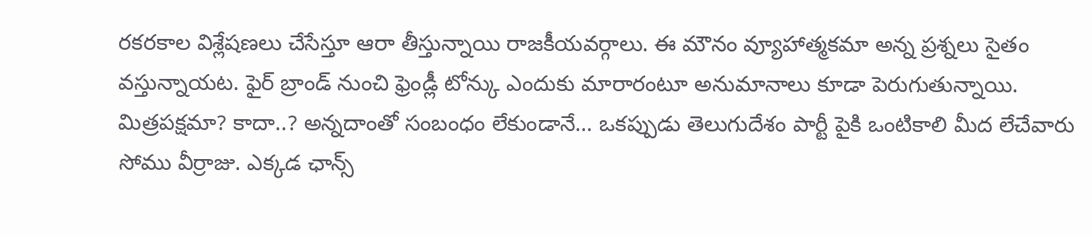రకరకాల విశ్లేషణలు చేసేస్తూ ఆరా తీస్తున్నాయి రాజకీయవర్గాలు. ఈ మౌనం వ్యూహాత్మకమా అన్న ప్రశ్నలు సైతం వస్తున్నాయట. ఫైర్ బ్రాండ్ నుంచి ఫ్రెండ్లీ టోన్కు ఎందుకు మారారంటూ అనుమానాలు కూడా పెరుగుతున్నాయి. మిత్రపక్షమా? కాదా..? అన్నదాంతో సంబంధం లేకుండానే… ఒకప్పుడు తెలుగుదేశం పార్టీ పైకి ఒంటికాలి మీద లేచేవారు సోము వీర్రాజు. ఎక్కడ ఛాన్స్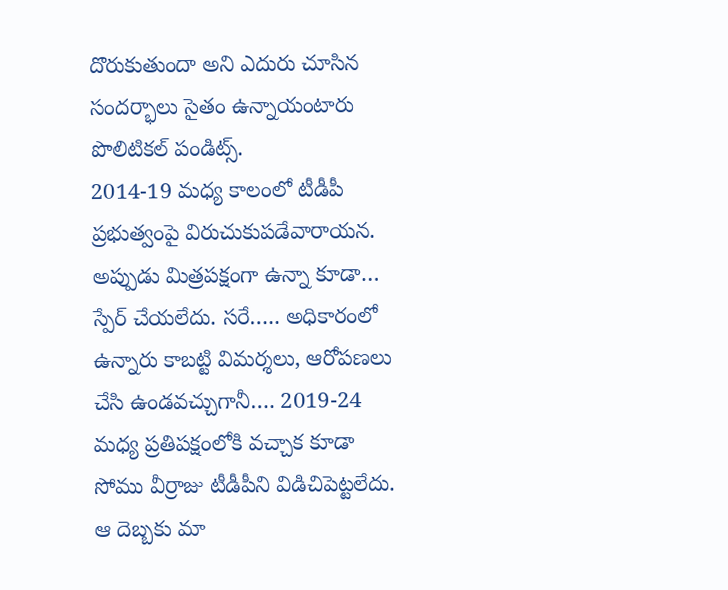దొరుకుతుందా అని ఎదురు చూసిన సందర్భాలు సైతం ఉన్నాయంటారు పొలిటికల్ పండిట్స్.
2014-19 మధ్య కాలంలో టీడీపీ ప్రభుత్వంపై విరుచుకుపడేవారాయన. అప్పుడు మిత్రపక్షంగా ఉన్నా కూడా… స్పేర్ చేయలేదు. సరే….. అధికారంలో ఉన్నారు కాబట్టి విమర్శలు, ఆరోపణలు చేసి ఉండవచ్చుగానీ…. 2019-24 మధ్య ప్రతిపక్షంలోకి వచ్చాక కూడా సోము వీర్రాజు టీడీపీని విడిచిపెట్టలేదు. ఆ దెబ్బకు మా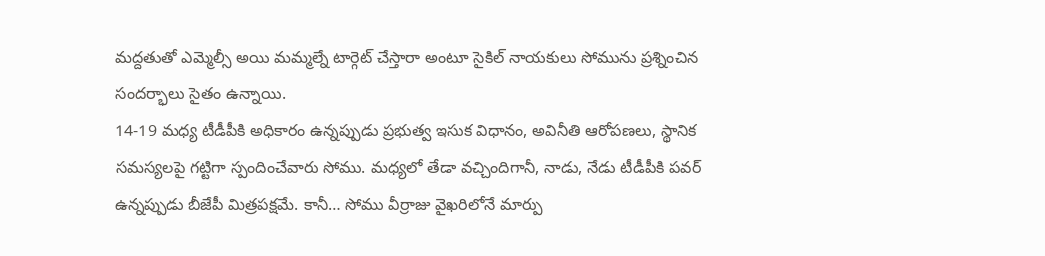మద్దతుతో ఎమ్మెల్సీ అయి మమ్మల్నే టార్గెట్ చేస్తారా అంటూ సైకిల్ నాయకులు సోమును ప్రశ్నించిన సందర్భాలు సైతం ఉన్నాయి.
14-19 మధ్య టీడీపీకి అధికారం ఉన్నప్పుడు ప్రభుత్వ ఇసుక విధానం, అవినీతి ఆరోపణలు, స్థానిక సమస్యలపై గట్టిగా స్పందించేవారు సోము. మధ్యలో తేడా వచ్చిందిగానీ, నాడు, నేడు టీడీపీకి పవర్ ఉన్నప్పుడు బీజేపీ మిత్రపక్షమే. కానీ… సోము వీర్రాజు వైఖరిలోనే మార్పు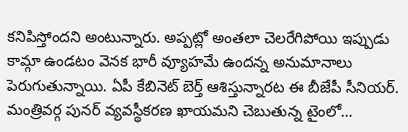కనిపిస్తోందని అంటున్నారు. అప్పట్లో అంతలా చెలరేగిపోయి ఇప్పుడు కామ్గా ఉండటం వెనక భారీ వ్యూహమే ఉందన్న అనుమానాలు పెరుగుతున్నాయి. ఏపీ కేబినెట్ బెర్త్ ఆశిస్తున్నారట ఈ బీజేపీ సీనియర్. మంత్రివర్గ పునర్ వ్యవస్థీకరణ ఖాయమని చెబుతున్న టైంలో…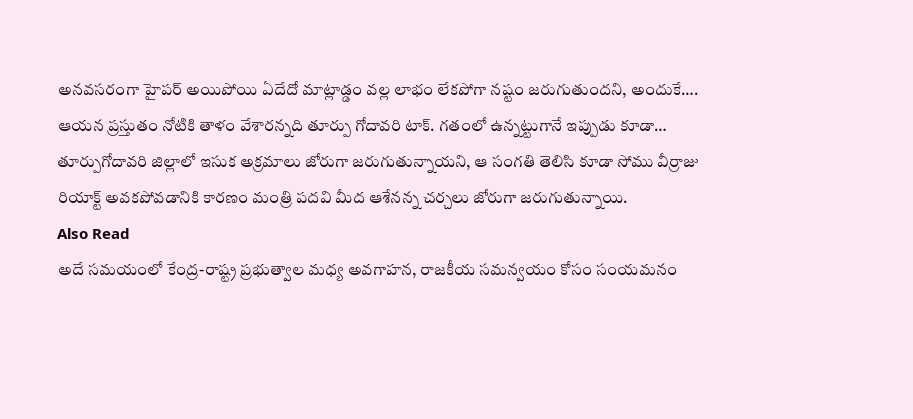అనవసరంగా హైపర్ అయిపోయి ఏదేదో మాట్లాడ్డం వల్ల లాభం లేకపోగా నష్టం జరుగుతుందని, అందుకే…. ఆయన ప్రస్తుతం నోటికి తాళం వేశారన్నది తూర్పు గోదావరి టాక్. గతంలో ఉన్నట్టుగానే ఇప్పుడు కూడా… తూర్పుగోదావరి జిల్లాలో ఇసుక అక్రమాలు జోరుగా జరుగుతున్నాయని, ఆ సంగతి తెలిసి కూడా సోము వీర్రాజు రియాక్ట్ అవకపోవడానికి కారణం మంత్రి పదవి మీద ఆశేనన్న చర్చలు జోరుగా జరుగుతున్నాయి.
Also Read
అదే సమయంలో కేంద్ర-రాష్ట్ర ప్రభుత్వాల మధ్య అవగాహన, రాజకీయ సమన్వయం కోసం సంయమనం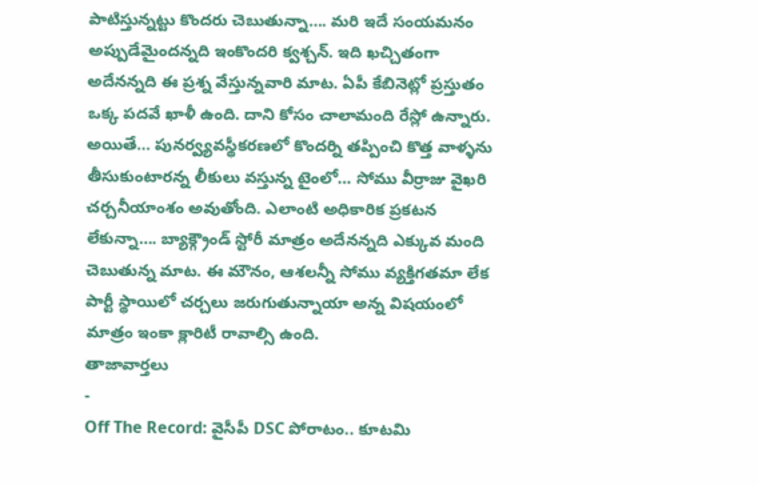పాటిస్తున్నట్టు కొందరు చెబుతున్నా…. మరి ఇదే సంయమనం అప్పుడేమైందన్నది ఇంకొందరి క్వశ్చన్. ఇది ఖచ్చితంగా అదేనన్నది ఈ ప్రశ్న వేస్తున్నవారి మాట. ఏపీ కేబినెట్లో ప్రస్తుతం ఒక్క పదవే ఖాళీ ఉంది. దాని కోసం చాలామంది రేస్లో ఉన్నారు. అయితే… పునర్వ్యవస్థీకరణలో కొందర్ని తప్పించి కొత్త వాళ్ళను తీసుకుంటారన్న లీకులు వస్తున్న టైంలో… సోము వీర్రాజు వైఖరి చర్చనీయాంశం అవుతోంది. ఎలాంటి అధికారిక ప్రకటన లేకున్నా…. బ్యాక్గ్రౌండ్ స్టోరీ మాత్రం అదేనన్నది ఎక్కువ మంది చెబుతున్న మాట. ఈ మౌనం, ఆశలన్నీ సోము వ్యక్తిగతమా లేక పార్టీ స్థాయిలో చర్చలు జరుగుతున్నాయా అన్న విషయంలో మాత్రం ఇంకా క్లారిటీ రావాల్సి ఉంది.
తాజావార్తలు
-
Off The Record: వైసీపీ DSC పోరాటం.. కూటమి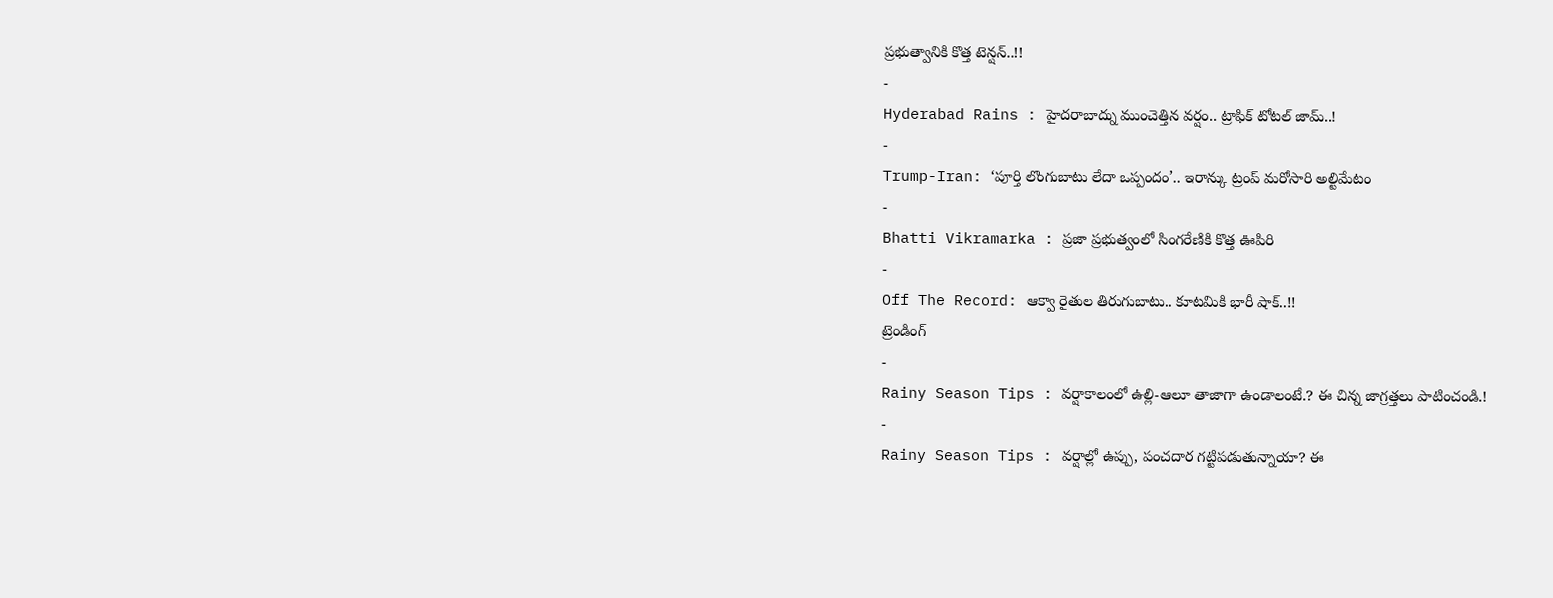ప్రభుత్వానికి కొత్త టెన్షన్..!!
-
Hyderabad Rains : హైదరాబాద్ను ముంచెత్తిన వర్షం.. ట్రాఫిక్ టోటల్ జామ్..!
-
Trump-Iran: ‘పూర్తి లొంగుబాటు లేదా ఒప్పందం’.. ఇరాన్కు ట్రంప్ మరోసారి అల్టిమేటం
-
Bhatti Vikramarka : ప్రజా ప్రభుత్వంలో సింగరేణికి కొత్త ఊపిరి
-
Off The Record: ఆక్వా రైతుల తిరుగుబాటు.. కూటమికి భారీ షాక్..!!
ట్రెండింగ్
-
Rainy Season Tips : వర్షాకాలంలో ఉల్లి-ఆలూ తాజాగా ఉండాలంటే.? ఈ చిన్న జాగ్రత్తలు పాటించండి.!
-
Rainy Season Tips : వర్షాల్లో ఉప్పు, పంచదార గట్టిపడుతున్నాయా? ఈ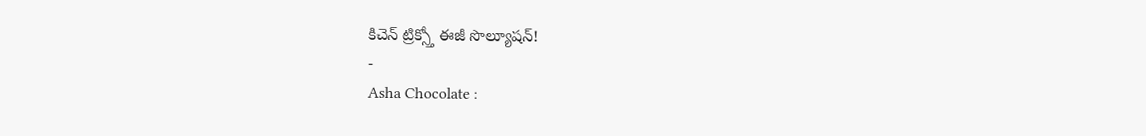కిచెన్ ట్రిక్స్తో ఈజీ సొల్యూషన్!
-
Asha Chocolate :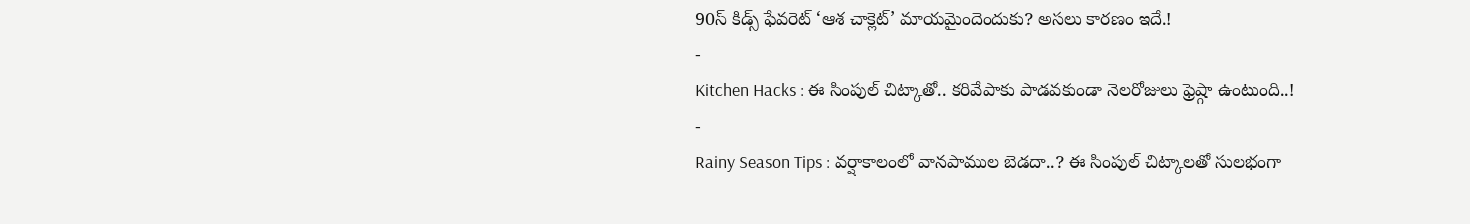90స్ కిడ్స్ ఫేవరెట్ ‘ఆశ చాక్లెట్’ మాయమైందెందుకు? అసలు కారణం ఇదే.!
-
Kitchen Hacks : ఈ సింపుల్ చిట్కాతో.. కరివేపాకు పాడవకుండా నెలరోజులు ఫ్రెష్గా ఉంటుంది..!
-
Rainy Season Tips : వర్షాకాలంలో వానపాముల బెడదా..? ఈ సింపుల్ చిట్కాలతో సులభంగా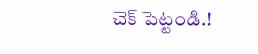చెక్ పెట్టండి.!